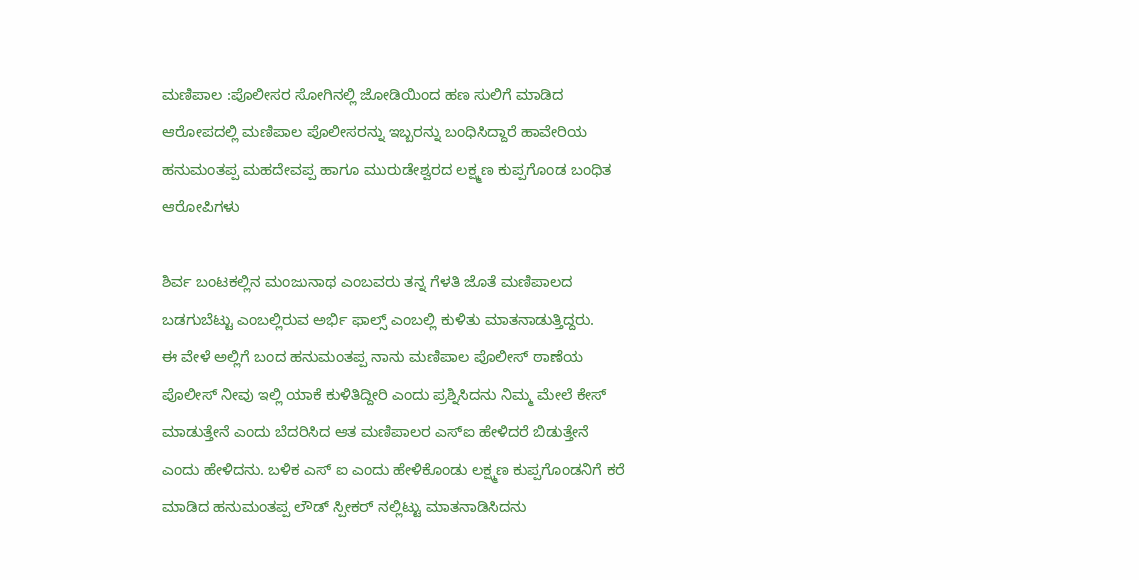ಮಣಿಪಾಲ :ಪೊಲೀಸರ ಸೋಗಿನಲ್ಲಿ ಜೋಡಿಯಿಂದ ಹಣ ಸುಲಿಗೆ ಮಾಡಿದ ಆರೋಪದಲ್ಲಿ ಮಣಿಪಾಲ ಪೊಲೀಸರನ್ನು ಇಬ್ಬರನ್ನು ಬಂಧಿಸಿದ್ದಾರೆ ಹಾವೇರಿಯ ಹನುಮಂತಪ್ಪ ಮಹದೇವಪ್ಪ ಹಾಗೂ ಮುರುಡೇಶ್ವರದ ಲಕ್ಷ್ಮಣ ಕುಪ್ಪಗೊಂಡ ಬಂಧಿತ ಆರೋಪಿಗಳು

ಶಿರ್ವ ಬಂಟಕಲ್ಲಿನ ಮಂಜುನಾಥ ಎಂಬವರು ತನ್ನ ಗೆಳತಿ ಜೊತೆ ಮಣಿಪಾಲದ ಬಡಗುಬೆಟ್ಟು ಎಂಬಲ್ಲಿರುವ ಅರ್ಭಿ ಫಾಲ್ಸ್ ಎಂಬಲ್ಲಿ ಕುಳಿತು ಮಾತನಾಡುತ್ತಿದ್ದರು.
ಈ ವೇಳೆ ಅಲ್ಲಿಗೆ ಬಂದ ಹನುಮಂತಪ್ಪ ನಾನು ಮಣಿಪಾಲ ಪೊಲೀಸ್ ಠಾಣೆಯ ಪೊಲೀಸ್ ನೀವು ಇಲ್ಲಿ ಯಾಕೆ ಕುಳಿತಿದ್ದೀರಿ ಎಂದು ಪ್ರಶ್ನಿಸಿದನು ನಿಮ್ಮ ಮೇಲೆ ಕೇಸ್ ಮಾಡುತ್ತೇನೆ ಎಂದು ಬೆದರಿಸಿದ ಆತ ಮಣಿಪಾಲರ ಎಸ್ಐ ಹೇಳಿದರೆ ಬಿಡುತ್ತೇನೆ ಎಂದು ಹೇಳಿದನು. ಬಳಿಕ ಎಸ್ ಐ ಎಂದು ಹೇಳಿಕೊಂಡು ಲಕ್ಷ್ಮಣ ಕುಪ್ಪಗೊಂಡನಿಗೆ ಕರೆ ಮಾಡಿದ ಹನುಮಂತಪ್ಪ ಲೌಡ್ ಸ್ಪೀಕರ್ ನಲ್ಲಿಟ್ಟು ಮಾತನಾಡಿಸಿದನು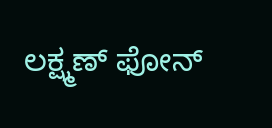ಲಕ್ಷ್ಮಣ್ ಫೋನ್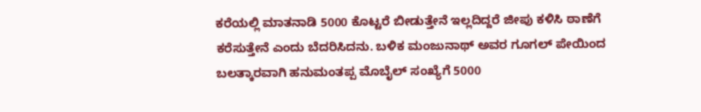ಕರೆಯಲ್ಲಿ ಮಾತನಾಡಿ 5000 ಕೊಟ್ಟರೆ ಬೀಡುತ್ತೇನೆ ಇಲ್ಲದಿದ್ದರೆ ಜೀಪು ಕಳಿಸಿ ಠಾಣೆಗೆ ಕರೆಸುತ್ತೇನೆ ಎಂದು ಬೆದರಿಸಿದನು. ಬಳಿಕ ಮಂಜುನಾಥ್ ಅವರ ಗೂಗಲ್ ಪೇಯಿಂದ ಬಲತ್ಕಾರವಾಗಿ ಹನುಮಂತಪ್ಪ ಮೊಬೈಲ್ ಸಂಖ್ಯೆಗೆ 5000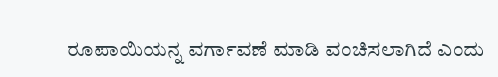ರೂಪಾಯಿಯನ್ನ ವರ್ಗಾವಣೆ ಮಾಡಿ ವಂಚಿಸಲಾಗಿದೆ ಎಂದು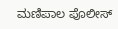ಮಣಿಪಾಲ ಪೊಲೀಸ್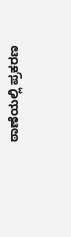ಠಾಣೆಯಲ್ಲಿ ಪ್ರಕರಣ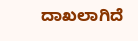ದಾಖಲಾಗಿದೆ